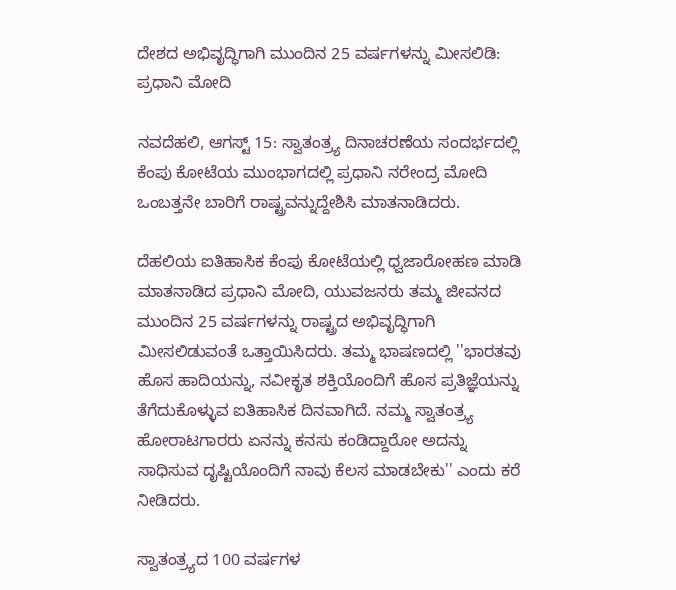ದೇಶದ ಅಭಿವೃದ್ಧಿಗಾಗಿ ಮುಂದಿನ 25 ವರ್ಷಗಳನ್ನು ಮೀಸಲಿಡಿ: ಪ್ರಧಾನಿ ಮೋದಿ

ನವದೆಹಲಿ, ಆಗಸ್ಟ್‌ 15: ಸ್ವಾತಂತ್ರ್ಯ ದಿನಾಚರಣೆಯ ಸಂದರ್ಭದಲ್ಲಿ ಕೆಂಪು ಕೋಟೆಯ ಮುಂಭಾಗದಲ್ಲಿ ಪ್ರಧಾನಿ ನರೇಂದ್ರ ಮೋದಿ ಒಂಬತ್ತನೇ ಬಾರಿಗೆ ರಾಷ್ಟ್ರವನ್ನುದ್ದೇಶಿಸಿ ಮಾತನಾಡಿದರು.

ದೆಹಲಿಯ ಐತಿಹಾಸಿಕ ಕೆಂಪು ಕೋಟೆಯಲ್ಲಿ ಧ್ವಜಾರೋಹಣ ಮಾಡಿ ಮಾತನಾಡಿದ ಪ್ರಧಾನಿ ಮೋದಿ, ಯುವಜನರು ತಮ್ಮ ಜೀವನದ ಮುಂದಿನ 25 ವರ್ಷಗಳನ್ನು ರಾಷ್ಟ್ರದ ಅಭಿವೃದ್ಧಿಗಾಗಿ ಮೀಸಲಿಡುವಂತೆ ಒತ್ತಾಯಿಸಿದರು. ತಮ್ಮ ಭಾಷಣದಲ್ಲಿ ''ಭಾರತವು ಹೊಸ ಹಾದಿಯನ್ನು, ನವೀಕೃತ ಶಕ್ತಿಯೊಂದಿಗೆ ಹೊಸ ಪ್ರತಿಜ್ಞೆಯನ್ನು ತೆಗೆದುಕೊಳ್ಳುವ ಐತಿಹಾಸಿಕ ದಿನವಾಗಿದೆ. ನಮ್ಮ ಸ್ವಾತಂತ್ರ್ಯ ಹೋರಾಟಗಾರರು ಏನನ್ನು ಕನಸು ಕಂಡಿದ್ದಾರೋ ಅದನ್ನು ಸಾಧಿಸುವ ದೃಷ್ಟಿಯೊಂದಿಗೆ ನಾವು ಕೆಲಸ ಮಾಡಬೇಕು'' ಎಂದು ಕರೆ ನೀಡಿದರು.

ಸ್ವಾತಂತ್ರ್ಯದ 100 ವರ್ಷಗಳ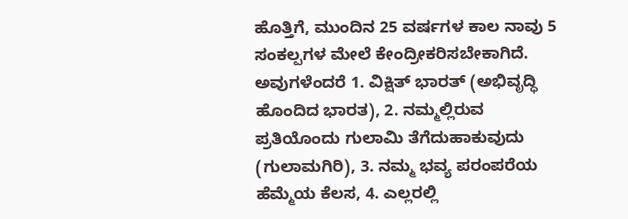ಹೊತ್ತಿಗೆ, ಮುಂದಿನ 25 ವರ್ಷಗಳ ಕಾಲ ನಾವು 5 ಸಂಕಲ್ಪಗಳ ಮೇಲೆ ಕೇಂದ್ರೀಕರಿಸಬೇಕಾಗಿದೆ. ಅವುಗಳೆಂದರೆ 1. ವಿಕ್ಷಿತ್ ಭಾರತ್ (ಅಭಿವೃದ್ಧಿ ಹೊಂದಿದ ಭಾರತ), 2. ನಮ್ಮಲ್ಲಿರುವ ಪ್ರತಿಯೊಂದು ಗುಲಾಮಿ ತೆಗೆದುಹಾಕುವುದು (ಗುಲಾಮಗಿರಿ), 3. ನಮ್ಮ ಭವ್ಯ ಪರಂಪರೆಯ ಹೆಮ್ಮೆಯ ಕೆಲಸ, 4. ಎಲ್ಲರಲ್ಲಿ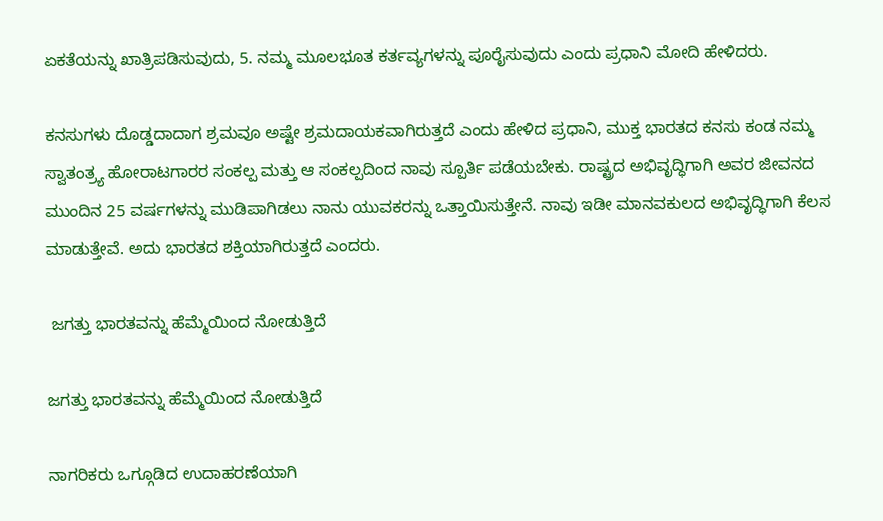ಏಕತೆಯನ್ನು ಖಾತ್ರಿಪಡಿಸುವುದು, 5. ನಮ್ಮ ಮೂಲಭೂತ ಕರ್ತವ್ಯಗಳನ್ನು ಪೂರೈಸುವುದು ಎಂದು ಪ್ರಧಾನಿ ಮೋದಿ ಹೇಳಿದರು.

ಕನಸುಗಳು ದೊಡ್ಡದಾದಾಗ ಶ್ರಮವೂ ಅಷ್ಟೇ ಶ್ರಮದಾಯಕವಾಗಿರುತ್ತದೆ ಎಂದು ಹೇಳಿದ ಪ್ರಧಾನಿ, ಮುಕ್ತ ಭಾರತದ ಕನಸು ಕಂಡ ನಮ್ಮ ಸ್ವಾತಂತ್ರ್ಯ ಹೋರಾಟಗಾರರ ಸಂಕಲ್ಪ ಮತ್ತು ಆ ಸಂಕಲ್ಪದಿಂದ ನಾವು ಸ್ಪೂರ್ತಿ ಪಡೆಯಬೇಕು. ರಾಷ್ಟ್ರದ ಅಭಿವೃದ್ಧಿಗಾಗಿ ಅವರ ಜೀವನದ ಮುಂದಿನ 25 ವರ್ಷಗಳನ್ನು ಮುಡಿಪಾಗಿಡಲು ನಾನು ಯುವಕರನ್ನು ಒತ್ತಾಯಿಸುತ್ತೇನೆ. ನಾವು ಇಡೀ ಮಾನವಕುಲದ ಅಭಿವೃದ್ಧಿಗಾಗಿ ಕೆಲಸ ಮಾಡುತ್ತೇವೆ. ಅದು ಭಾರತದ ಶಕ್ತಿಯಾಗಿರುತ್ತದೆ ಎಂದರು.

 ಜಗತ್ತು ಭಾರತವನ್ನು ಹೆಮ್ಮೆಯಿಂದ ನೋಡುತ್ತಿದೆ

ಜಗತ್ತು ಭಾರತವನ್ನು ಹೆಮ್ಮೆಯಿಂದ ನೋಡುತ್ತಿದೆ

ನಾಗರಿಕರು ಒಗ್ಗೂಡಿದ ಉದಾಹರಣೆಯಾಗಿ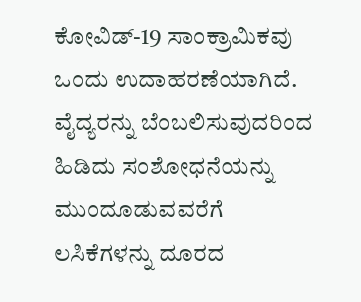ಕೋವಿಡ್‌-19 ಸಾಂಕ್ರಾಮಿಕವು ಒಂದು ಉದಾಹರಣೆಯಾಗಿದೆ. ವೈದ್ಯರನ್ನು ಬೆಂಬಲಿಸುವುದರಿಂದ ಹಿಡಿದು ಸಂಶೋಧನೆಯನ್ನು ಮುಂದೂಡುವವರೆಗೆ ಲಸಿಕೆಗಳನ್ನು ದೂರದ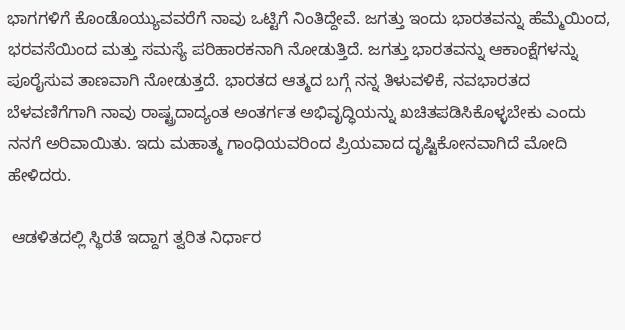ಭಾಗಗಳಿಗೆ ಕೊಂಡೊಯ್ಯುವವರೆಗೆ ನಾವು ಒಟ್ಟಿಗೆ ನಿಂತಿದ್ದೇವೆ. ಜಗತ್ತು ಇಂದು ಭಾರತವನ್ನು ಹೆಮ್ಮೆಯಿಂದ, ಭರವಸೆಯಿಂದ ಮತ್ತು ಸಮಸ್ಯೆ ಪರಿಹಾರಕನಾಗಿ ನೋಡುತ್ತಿದೆ. ಜಗತ್ತು ಭಾರತವನ್ನು ಆಕಾಂಕ್ಷೆಗಳನ್ನು ಪೂರೈಸುವ ತಾಣವಾಗಿ ನೋಡುತ್ತದೆ. ಭಾರತದ ಆತ್ಮದ ಬಗ್ಗೆ ನನ್ನ ತಿಳುವಳಿಕೆ, ನವಭಾರತದ ಬೆಳವಣಿಗೆಗಾಗಿ ನಾವು ರಾಷ್ಟ್ರದಾದ್ಯಂತ ಅಂತರ್ಗತ ಅಭಿವೃದ್ಧಿಯನ್ನು ಖಚಿತಪಡಿಸಿಕೊಳ್ಳಬೇಕು ಎಂದು ನನಗೆ ಅರಿವಾಯಿತು. ಇದು ಮಹಾತ್ಮ ಗಾಂಧಿಯವರಿಂದ ಪ್ರಿಯವಾದ ದೃಷ್ಟಿಕೋನವಾಗಿದೆ ಮೋದಿ ಹೇಳಿದರು.

 ಆಡಳಿತದಲ್ಲಿ ಸ್ಥಿರತೆ ಇದ್ದಾಗ ತ್ವರಿತ ನಿರ್ಧಾರ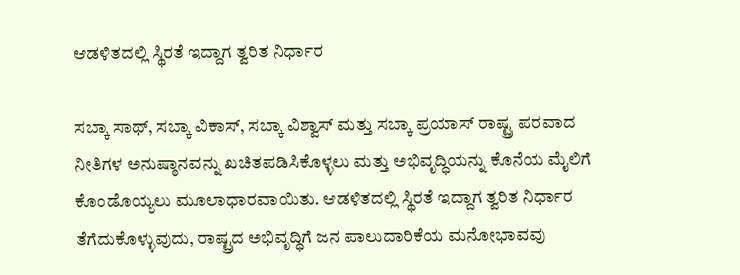ಆಡಳಿತದಲ್ಲಿ ಸ್ಥಿರತೆ ಇದ್ದಾಗ ತ್ವರಿತ ನಿರ್ಧಾರ

ಸಬ್ಕಾ ಸಾಥ್, ಸಬ್ಕಾ ವಿಕಾಸ್, ಸಬ್ಕಾ ವಿಶ್ವಾಸ್ ಮತ್ತು ಸಬ್ಕಾ ಪ್ರಯಾಸ್ ರಾಷ್ಟ್ರ ಪರವಾದ ನೀತಿಗಳ ಅನುಷ್ಠಾನವನ್ನು ಖಚಿತಪಡಿಸಿಕೊಳ್ಳಲು ಮತ್ತು ಅಭಿವೃದ್ಧಿಯನ್ನು ಕೊನೆಯ ಮೈಲಿಗೆ ಕೊಂಡೊಯ್ಯಲು ಮೂಲಾಧಾರವಾಯಿತು. ಆಡಳಿತದಲ್ಲಿ ಸ್ಥಿರತೆ ಇದ್ದಾಗ ತ್ವರಿತ ನಿರ್ಧಾರ ತೆಗೆದುಕೊಳ್ಳುವುದು, ರಾಷ್ಟ್ರದ ಅಭಿವೃದ್ಧಿಗೆ ಜನ ಪಾಲುದಾರಿಕೆಯ ಮನೋಭಾವವು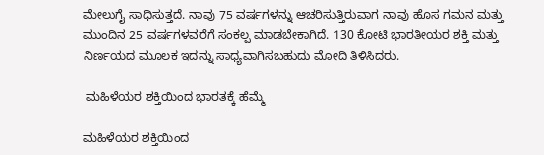ಮೇಲುಗೈ ಸಾಧಿಸುತ್ತದೆ. ನಾವು 75 ವರ್ಷಗಳನ್ನು ಆಚರಿಸುತ್ತಿರುವಾಗ ನಾವು ಹೊಸ ಗಮನ ಮತ್ತು ಮುಂದಿನ 25 ವರ್ಷಗಳವರೆಗೆ ಸಂಕಲ್ಪ ಮಾಡಬೇಕಾಗಿದೆ. 130 ಕೋಟಿ ಭಾರತೀಯರ ಶಕ್ತಿ ಮತ್ತು ನಿರ್ಣಯದ ಮೂಲಕ ಇದನ್ನು ಸಾಧ್ಯವಾಗಿಸಬಹುದು ಮೋದಿ ತಿಳಿಸಿದರು.

 ಮಹಿಳೆಯರ ಶಕ್ತಿಯಿಂದ ಭಾರತಕ್ಕೆ ಹೆಮ್ಮೆ

ಮಹಿಳೆಯರ ಶಕ್ತಿಯಿಂದ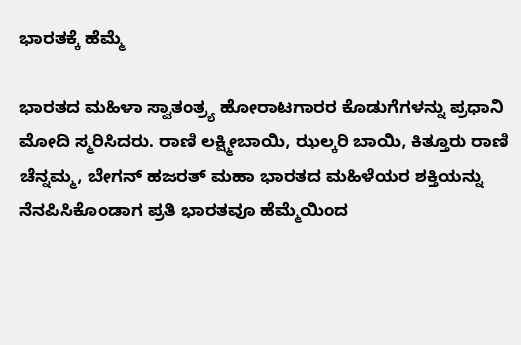ಭಾರತಕ್ಕೆ ಹೆಮ್ಮೆ

ಭಾರತದ ಮಹಿಳಾ ಸ್ವಾತಂತ್ರ್ಯ ಹೋರಾಟಗಾರರ ಕೊಡುಗೆಗಳನ್ನು ಪ್ರಧಾನಿ ಮೋದಿ ಸ್ಮರಿಸಿದರು. ರಾಣಿ ಲಕ್ಷ್ಮೀಬಾಯಿ, ಝಲ್ಕರಿ ಬಾಯಿ, ಕಿತ್ತೂರು ರಾಣಿ ಚೆನ್ನಮ್ಮ, ಬೇಗನ್ ಹಜರತ್ ಮಹಾ ಭಾರತದ ಮಹಿಳೆಯರ ಶಕ್ತಿಯನ್ನು ನೆನಪಿಸಿಕೊಂಡಾಗ ಪ್ರತಿ ಭಾರತವೂ ಹೆಮ್ಮೆಯಿಂದ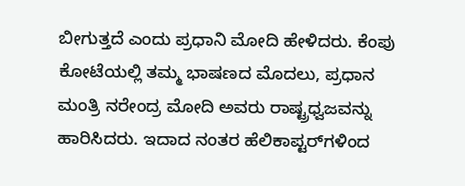ಬೀಗುತ್ತದೆ ಎಂದು ಪ್ರಧಾನಿ ಮೋದಿ ಹೇಳಿದರು. ಕೆಂಪು ಕೋಟೆಯಲ್ಲಿ ತಮ್ಮ ಭಾಷಣದ ಮೊದಲು, ಪ್ರಧಾನ ಮಂತ್ರಿ ನರೇಂದ್ರ ಮೋದಿ ಅವರು ರಾಷ್ಟ್ರಧ್ವಜವನ್ನು ಹಾರಿಸಿದರು. ಇದಾದ ನಂತರ ಹೆಲಿಕಾಪ್ಟರ್‌ಗಳಿಂದ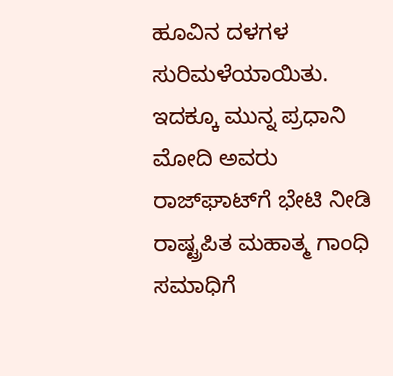ಹೂವಿನ ದಳಗಳ ಸುರಿಮಳೆಯಾಯಿತು. ಇದಕ್ಕೂ ಮುನ್ನ ಪ್ರಧಾನಿ ಮೋದಿ ಅವರು ರಾಜ್‌ಘಾಟ್‌ಗೆ ಭೇಟಿ ನೀಡಿ ರಾಷ್ಟ್ರಪಿತ ಮಹಾತ್ಮ ಗಾಂಧಿ ಸಮಾಧಿಗೆ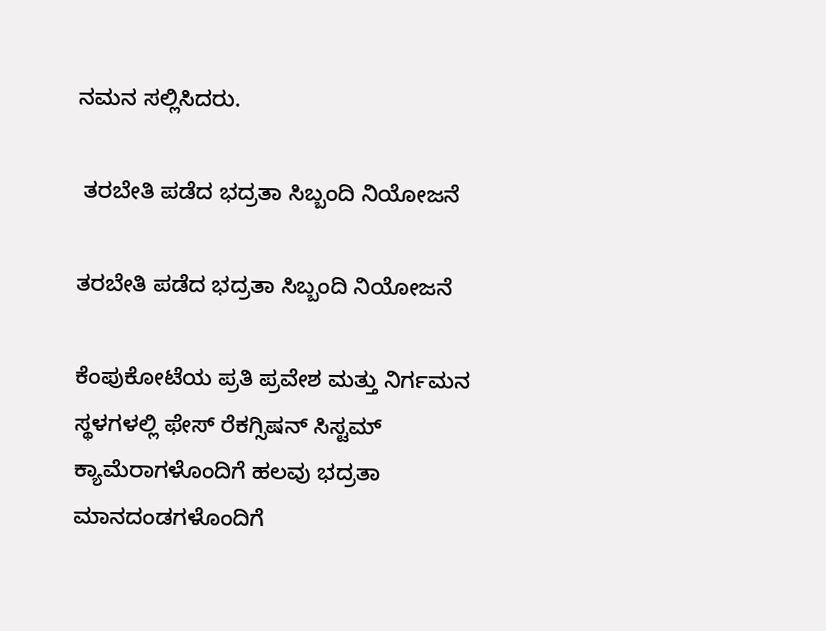ನಮನ ಸಲ್ಲಿಸಿದರು.

 ತರಬೇತಿ ಪಡೆದ ಭದ್ರತಾ ಸಿಬ್ಬಂದಿ ನಿಯೋಜನೆ

ತರಬೇತಿ ಪಡೆದ ಭದ್ರತಾ ಸಿಬ್ಬಂದಿ ನಿಯೋಜನೆ

ಕೆಂಪುಕೋಟೆಯ ಪ್ರತಿ ಪ್ರವೇಶ ಮತ್ತು ನಿರ್ಗಮನ ಸ್ಥಳಗಳಲ್ಲಿ ಫೇಸ್‌ ರೆಕಗ್ಸಿಷನ್‌ ಸಿಸ್ಟಮ್ ಕ್ಯಾಮೆರಾಗಳೊಂದಿಗೆ ಹಲವು ಭದ್ರತಾ ಮಾನದಂಡಗಳೊಂದಿಗೆ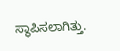ಸ್ಥಾಪಿಸಲಾಗಿತ್ತು.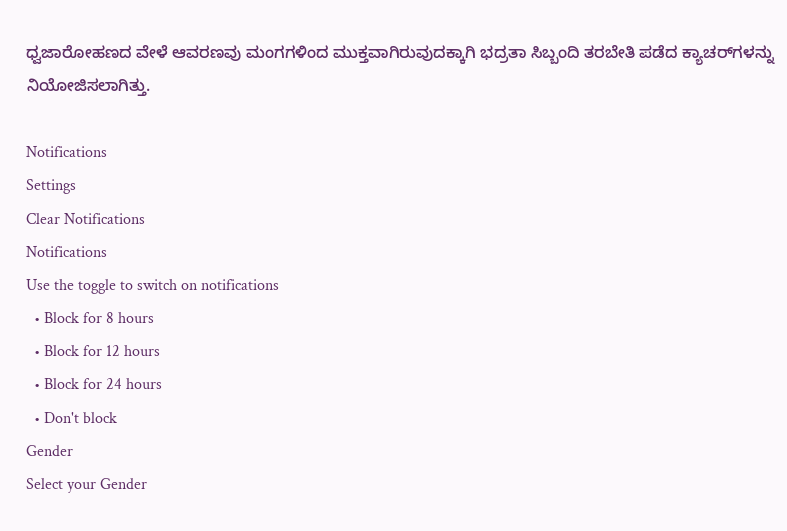ಧ್ವಜಾರೋಹಣದ ವೇಳೆ ಆವರಣವು ಮಂಗಗಳಿಂದ ಮುಕ್ತವಾಗಿರುವುದಕ್ಕಾಗಿ ಭದ್ರತಾ ಸಿಬ್ಬಂದಿ ತರಬೇತಿ ಪಡೆದ ಕ್ಯಾಚರ್‌ಗಳನ್ನು ನಿಯೋಜಿಸಲಾಗಿತ್ತು.

Notifications
Settings
Clear Notifications
Notifications
Use the toggle to switch on notifications
  • Block for 8 hours
  • Block for 12 hours
  • Block for 24 hours
  • Don't block
Gender
Select your Gender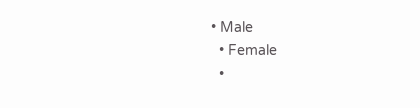• Male
  • Female
  •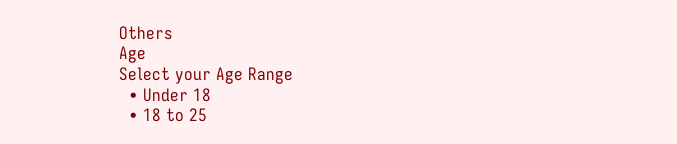Others
Age
Select your Age Range
  • Under 18
  • 18 to 25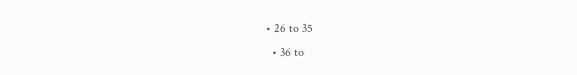• 26 to 35
  • 36 to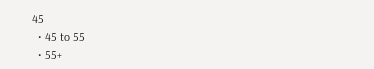45
  • 45 to 55
  • 55+